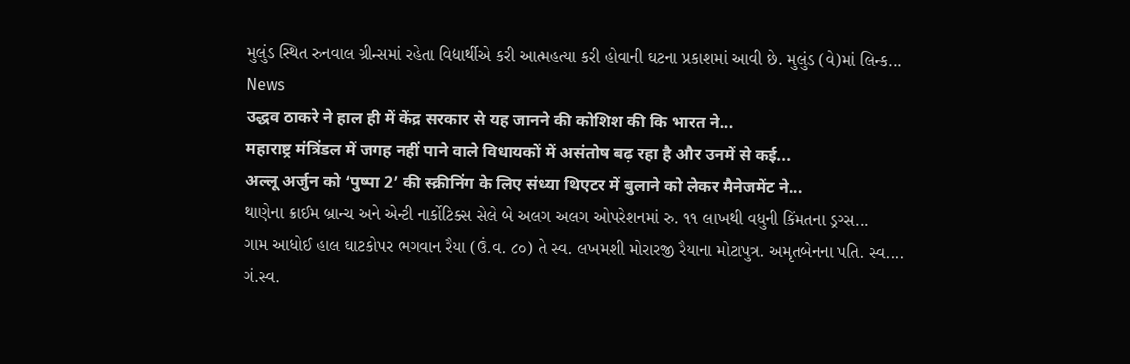મુલુંડ સ્થિત રુનવાલ ગ્રીન્સમાં રહેતા વિદ્યાર્થીએ કરી આત્મહત્યા કરી હોવાની ઘટના પ્રકાશમાં આવી છે. મુલુંડ (વે)માં લિન્ક...
News
उद्धव ठाकरे ने हाल ही में केंद्र सरकार से यह जानने की कोशिश की कि भारत ने...
महाराष्ट्र मंत्रिंडल में जगह नहीं पाने वाले विधायकों में असंतोष बढ़ रहा है और उनमें से कई...
अल्लू अर्जुन को ‘पुष्पा 2’ की स्क्रीनिंग के लिए संध्या थिएटर में बुलाने को लेकर मैनेजमेंट ने...
થાણેના ક્રાઈમ બ્રાન્ચ અને એન્ટી નાર્કોટિક્સ સેલે બે અલગ અલગ ઓપરેશનમાં રુ. ૧૧ લાખથી વધુની કિંમતના ડ્રગ્સ...
ગામ આધોઈ હાલ ઘાટકોપર ભગવાન રૈયા (ઉં.વ. ૮૦) તે સ્વ. લખમશી મોરારજી રૈયાના મોટાપુત્ર. અમૃતબેનના પતિ. સ્વ....
ગં.સ્વ.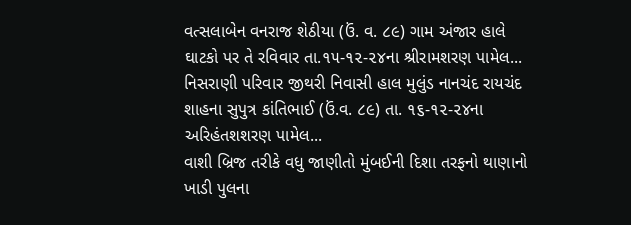વત્સલાબેન વનરાજ શેઠીયા (ઉં. વ. ૮૯) ગામ અંજાર હાલે ઘાટકો પર તે રવિવાર તા.૧૫-૧૨-૨૪ના શ્રીરામશરણ પામેલ...
નિસરાણી પરિવાર જીથરી નિવાસી હાલ મુલુંડ નાનચંદ રાયચંદ શાહના સુપુત્ર કાંતિભાઈ (ઉં.વ. ૮૯) તા. ૧૬-૧૨-૨૪ના અરિહંતશશરણ પામેલ...
વાશી બ્રિજ તરીકે વધુ જાણીતો મુંબઈની દિશા તરફનો થાણાનો ખાડી પુલના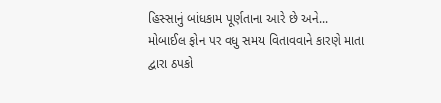હિસ્સાનું બાંધકામ પૂર્ણતાના આરે છે અને...
મોબાઈલ ફોન પર વધુ સમય વિતાવવાને કારણે માતા દ્વારા ઠપકો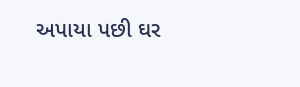અપાયા પછી ઘર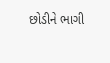છોડીને ભાગી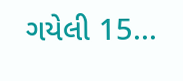ગયેલી 15...